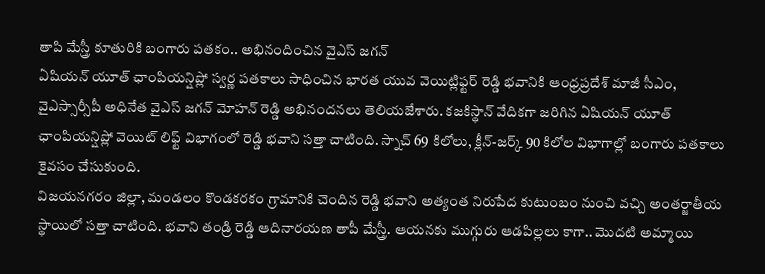తాపి మేస్త్రీ కూతురికి బంగారు పతకం.. అభినందించిన వైఎస్ జగన్
ఏషియన్ యూత్ ఛాంపియన్షిప్లో స్వర్ణ పతకాలు సాధించిన భారత యువ వెయిట్లిఫ్టర్ రెడ్డి భవానికి ఆంధ్రప్రదేశ్ మాజీ సీఎం, వైఎస్సార్సీపీ అధినేత వైఎస్ జగన్ మోహన్ రెడ్డి అభినందనలు తెలియజేశారు. కజకిస్థాన్ వేదికగా జరిగిన ఏషియన్ యూత్ ఛాంపియన్షిప్లో వెయిట్ లిఫ్ట్ విభాగంలో రెడ్డి భవాని సత్తా చాటింది. స్నాచ్ 69 కిలోలు, క్లీన్-జర్క్ 90 కిలోల విభాగాల్లో బంగారు పతకాలు కైవసం చేసుకుంది.
విజయనగరం జిల్లా, మండలం కొండకరకం గ్రామానికి చెందిన రెడ్డి భవాని అత్యంత నిరుపేద కుటుంబం నుంచి వచ్చి అంతర్జాతీయ స్థాయిలో సత్తా చాటింది. భవాని తండ్రి రెడ్డి ఆదినారయణ తాపీ మేస్త్రీ. ఆయనకు ముగ్గురు ఆడపిల్లలు కాగా.. మొదటి అమ్మాయి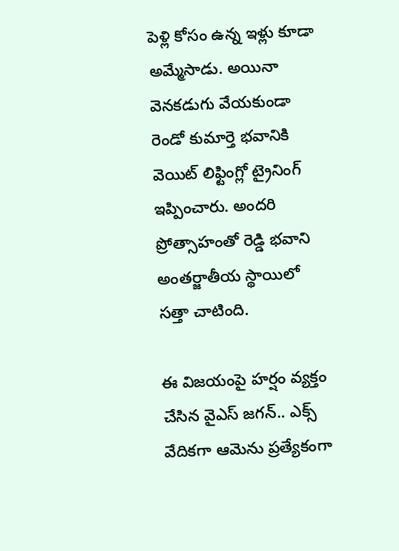పెళ్లి కోసం ఉన్న ఇళ్లు కూడా అమ్మేసాడు. అయినా వెనకడుగు వేయకుండా రెండో కుమార్తె భవానికి వెయిట్ లిఫ్టింగ్లో ట్రైనింగ్ ఇప్పించారు. అందరి ప్రోత్సాహంతో రెడ్డి భవాని అంతర్జాతీయ స్థాయిలో సత్తా చాటింది.

ఈ విజయంపై హర్షం వ్యక్తం చేసిన వైఎస్ జగన్.. ఎక్స్ వేదికగా ఆమెను ప్రత్యేకంగా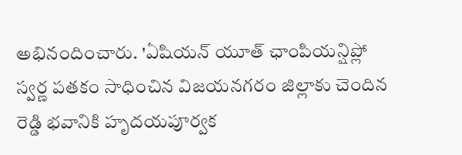అభినందించారు. 'ఏషియన్ యూత్ ఛాంపియన్షిప్లో స్వర్ణ పతకం సాధించిన విజయనగరం జిల్లాకు చెందిన రెడ్డి భవానికి హృదయపూర్వక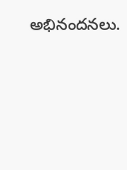అభినందనలు.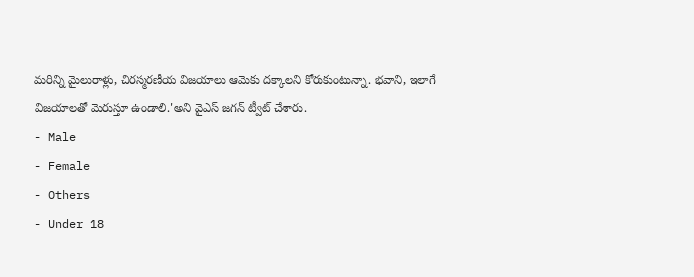మరిన్ని మైలురాళ్లు, చిరస్మరణీయ విజయాలు ఆమెకు దక్కాలని కోరుకుంటున్నా. భవాని, ఇలాగే విజయాలతో మెరుస్తూ ఉండాలి.'అని వైఎస్ జగన్ ట్వీట్ చేశారు.
- Male
- Female
- Others
- Under 18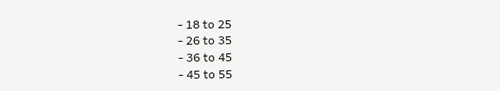- 18 to 25
- 26 to 35
- 36 to 45
- 45 to 55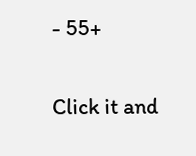- 55+


Click it and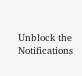Unblock the Notifications